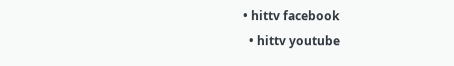• hittv facebook
  • hittv youtube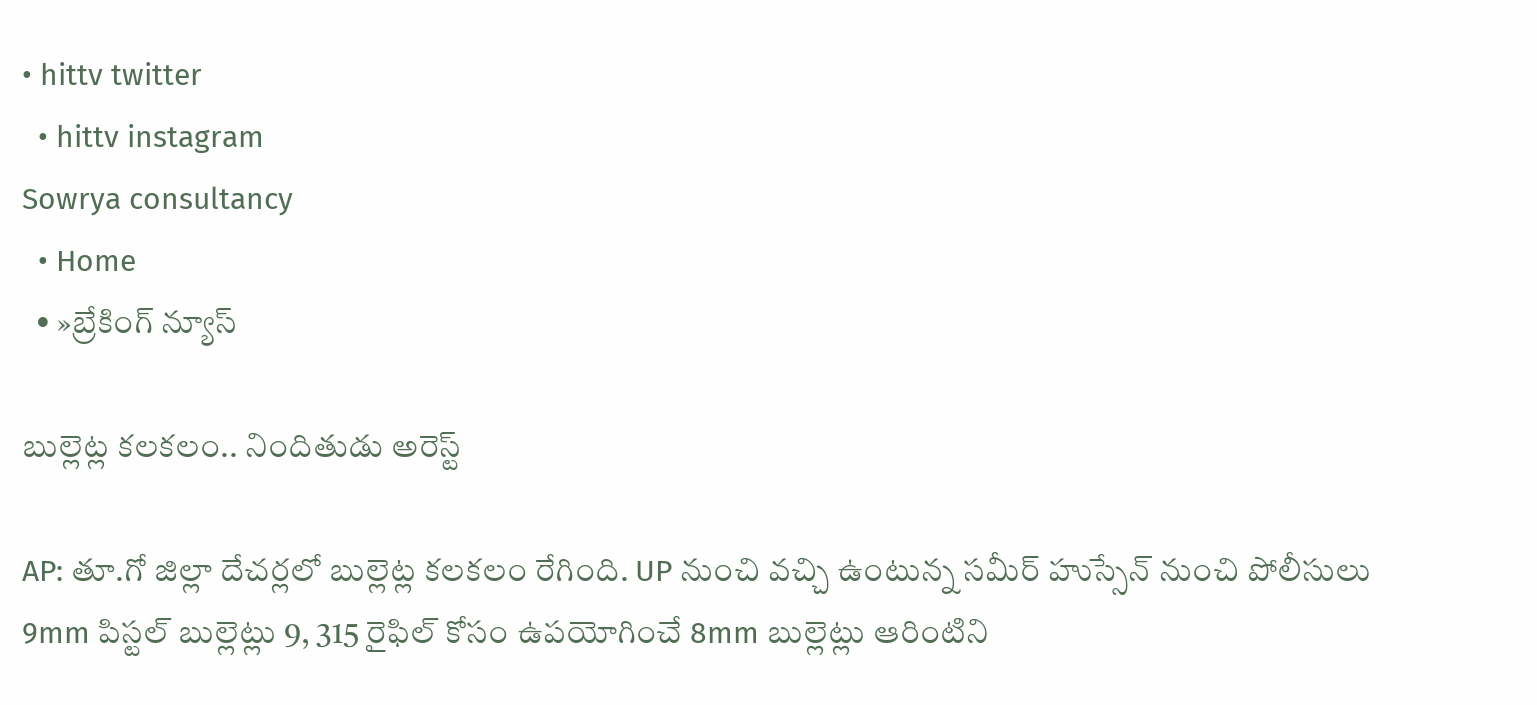• hittv twitter
  • hittv instagram
Sowrya consultancy
  • Home
  • »బ్రేకింగ్ న్యూస్

బుల్లెట్ల కలకలం.. నిందితుడు అరెస్ట్

AP: తూ.గో జిల్లా దేచర్లలో బుల్లెట్ల కలకలం రేగింది. UP నుంచి వచ్చి ఉంటున్న సమీర్ హుస్సేన్ నుంచి పోలీసులు 9mm పిస్టల్ బుల్లెట్లు 9, 315 రైఫిల్ కోసం ఉపయోగించే 8mm బుల్లెట్లు ఆరింటిని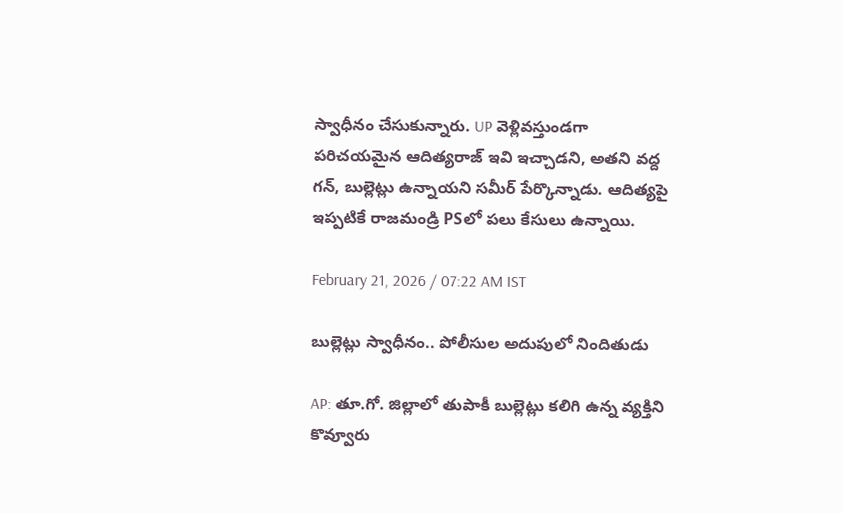స్వాధీనం చేసుకున్నారు. UP వెళ్లివస్తుండగా పరిచయమైన ఆదిత్యరాజ్ ఇవి ఇచ్చాడని, అతని వద్ద గన్, బుల్లెట్లు ఉన్నాయని సమీర్ పేర్కొన్నాడు. ఆదిత్యపై ఇప్పటికే రాజమండ్రి PSలో పలు కేసులు ఉన్నాయి.

February 21, 2026 / 07:22 AM IST

బుల్లెట్లు స్వాధీనం.. పోలీసుల అదుపులో నిందితుడు

AP: తూ.గో. జిల్లాలో తుపాకీ బుల్లెట్లు కలిగి ఉన్న వ్యక్తిని కొవ్వూరు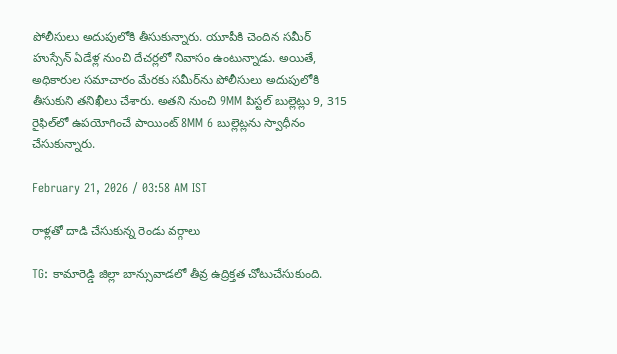పోలీసులు అదుపులోకి తీసుకున్నారు. యూపీకి చెందిన సమీర్ హుస్సేన్ ఏడేళ్ల నుంచి దేచర్లలో నివాసం ఉంటున్నాడు. అయితే, అధికారుల సమాచారం మేరకు సమీర్‌ను పోలీసులు అదుపులోకి తీసుకుని తనిఖీలు చేశారు. అతని నుంచి 9MM పిస్టల్ బుల్లెట్లు 9, 315 రైఫిల్‌లో ఉపయోగించే పాయింట్ 8MM 6 బుల్లెట్లను స్వాధీనం చేసుకున్నారు.

February 21, 2026 / 03:58 AM IST

రాళ్లతో దాడి చేసుకున్న రెండు వర్గాలు

TG: కామారెడ్డి జిల్లా బాన్సువాడలో తీవ్ర ఉద్రిక్తత చోటుచేసుకుంది.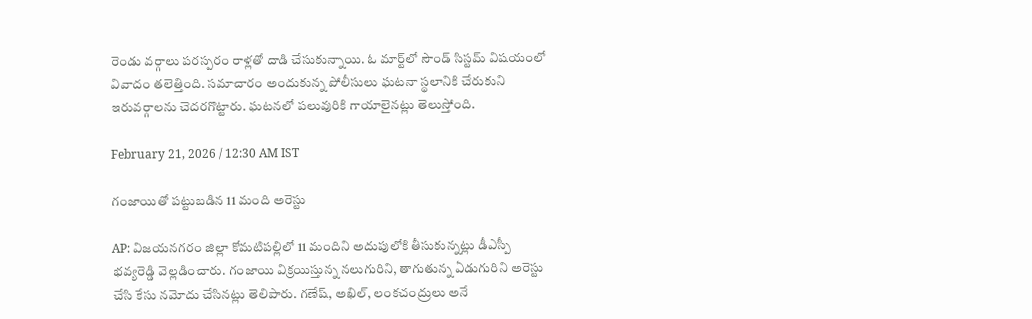రెండు వర్గాలు పరస్పరం రాళ్లతో దాడి చేసుకున్నాయి. ఓ మార్ట్‌లో సౌండ్ సిస్టమ్ విషయంలో వివాదం తలెత్తింది. సమాచారం అందుకున్న పోలీసులు ఘటనా స్థలానికి చేరుకుని ఇరువర్గాలను చెదరగొట్టారు. ఘటనలో పలువురికి గాయాలైనట్లు తెలుస్తోంది.

February 21, 2026 / 12:30 AM IST

గంజాయితో పట్టుబడిన 11 మంది అరెస్టు

AP: విజయనగరం జిల్లా కోమటిపల్లిలో 11 మందిని అదుపులోకి తీసుకున్నట్లు డీఎస్పీ భవ్యరెడ్డి వెల్లడించారు. గంజాయి విక్రయిస్తున్న నలుగురిని, తాగుతున్న ఏడుగురిని అరెస్టు చేసి కేసు నమోదు చేసినట్లు తెలిపారు. గణేష్, అఖిల్, లంకచంద్రులు అనే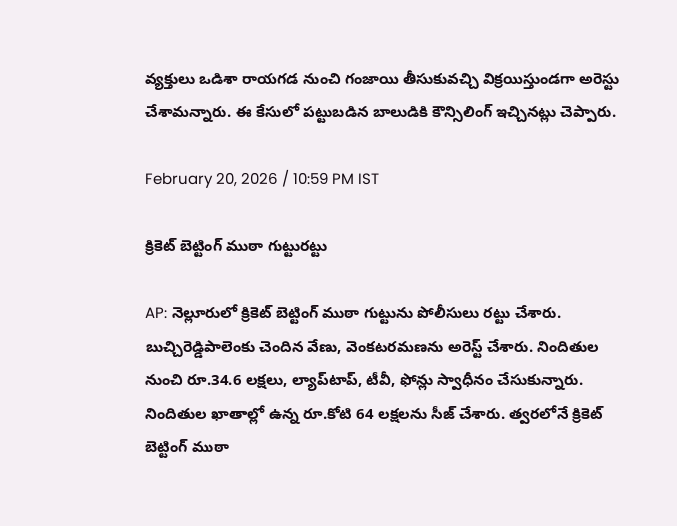వ్యక్తులు ఒడిశా రాయగడ నుంచి గంజాయి తీసుకువచ్చి విక్రయిస్తుండగా అరెస్టు చేశామన్నారు. ఈ కేసులో పట్టుబడిన బాలుడికి కౌన్సిలింగ్ ఇచ్చినట్లు చెప్పారు.

February 20, 2026 / 10:59 PM IST

క్రికెట్ బెట్టింగ్ ముఠా గుట్టురట్టు

AP: నెల్లూరులో క్రికెట్ బెట్టింగ్ ముఠా గుట్టును పోలీసులు రట్టు చేశారు. బుచ్చిరెడ్డిపాలెంకు చెందిన వేణు, వెంకటరమణను అరెస్ట్ చేశారు. నిందితుల నుంచి రూ.34.6 లక్షలు, ల్యాప్‌టాప్, టీవీ, ఫోన్లు స్వాధీనం చేసుకున్నారు. నిందితుల ఖాతాల్లో ఉన్న రూ.కోటి 64 లక్షలను సీజ్ చేశారు. త్వరలోనే క్రికెట్ బెట్టింగ్ ముఠా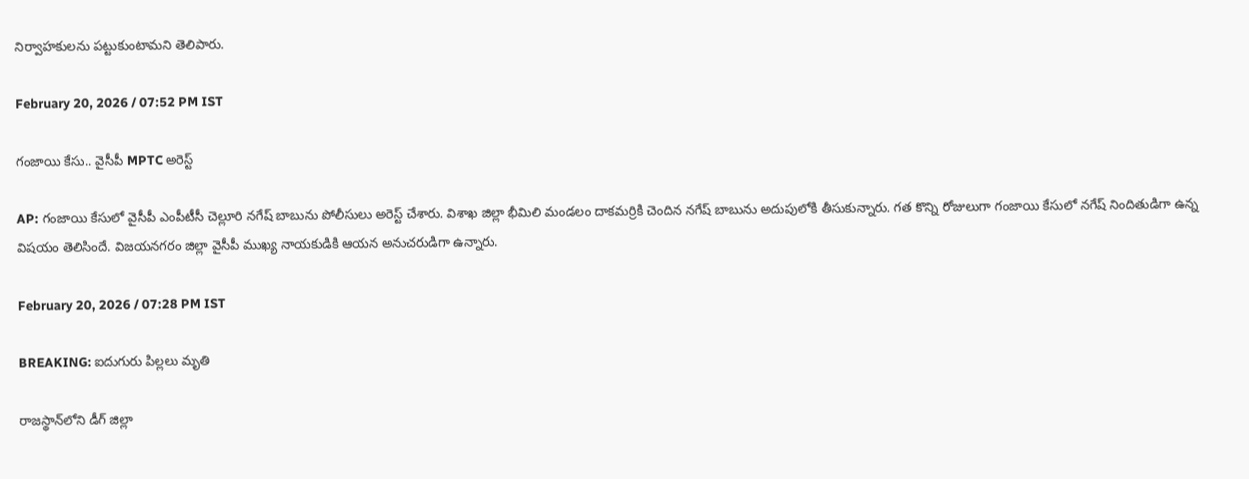నిర్వాహకులను పట్టుకుంటామని తెలిపారు.

February 20, 2026 / 07:52 PM IST

గంజాయి కేసు.. వైసీపీ MPTC అరెస్ట్

AP: గంజాయి కేసులో వైసీపీ ఎంపీటీసీ చెల్లూరి నగేష్ బాబును పోలీసులు అరెస్ట్ చేశారు. విశాఖ జిల్లా భీమిలి మండలం దాకమర్రికి చెందిన నగేష్ బాబును అదుపులోకి తీసుకున్నారు. గత కొన్ని రోజులుగా గంజాయి కేసులో నగేష్ నిందితుడిగా ఉన్న విషయం తెలిసిందే. విజయనగరం జిల్లా వైసీపీ ముఖ్య నాయకుడికి ఆయన అనుచరుడిగా ఉన్నారు.

February 20, 2026 / 07:28 PM IST

BREAKING: ఐదుగురు పిల్లలు మృతి

రాజస్థాన్‌లోని డీగ్ జిల్లా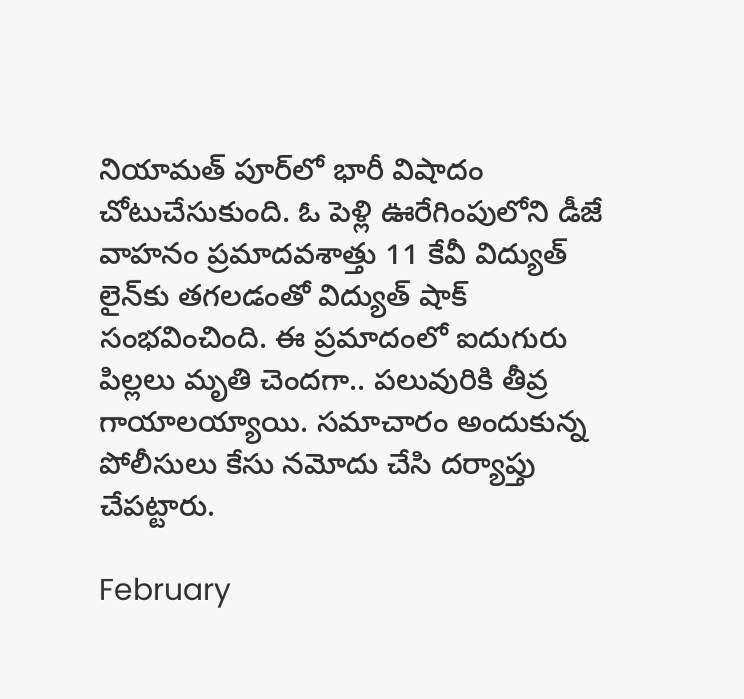నియామత్ పూర్‌లో భారీ విషాదం చోటుచేసుకుంది. ఓ పెళ్లి ఊరేగింపులోని డీజే వాహనం ప్రమాదవశాత్తు 11 కేవీ విద్యుత్ లైన్‌కు తగలడంతో విద్యుత్ షాక్ సంభవించింది. ఈ ప్రమాదంలో ఐదుగురు పిల్లలు మృతి చెందగా.. పలువురికి తీవ్ర గాయాలయ్యాయి. సమాచారం అందుకున్న పోలీసులు కేసు నమోదు చేసి దర్యాప్తు చేపట్టారు.

February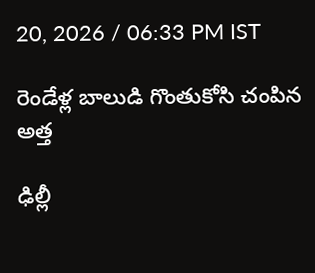20, 2026 / 06:33 PM IST

రెండేళ్ల బాలుడి గొంతుకోసి చంపిన అత్త

ఢిల్లీ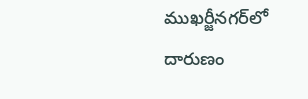ముఖర్జీనగర్‌లో దారుణం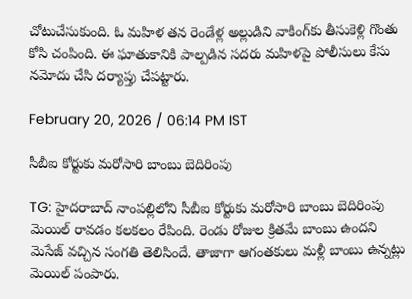చోటుచేసుకుంది. ఓ మహిళ తన రెండేళ్ల అల్లుడిని వాకింగ్‌కు తీసుకెళ్లి గొంతు కోసి చంపింది. ఈ ఘాతుకానికి పాల్పడిన సదరు మహిళపై పోలీసులు కేసు నమోదు చేసి దర్యాప్తు చేపట్టారు.

February 20, 2026 / 06:14 PM IST

సీబీఐ కోర్టుకు మరోసారి బాంబు బెదిరింపు

TG: హైదరాబాద్ నాంపల్లిలోని సీబీఐ కోర్టుకు మరోసారి బాంబు బెదిరింపు మెయిల్ రావడం కలకలం రేపింది. రెండు రోజుల క్రితమే బాంబు ఉందని మెసేజ్ వచ్చిన సంగతి తెలిసిందే. తాజాగా ఆగంతకులు మళ్లీ బాంబు ఉన్నట్లు మెయిల్ పంపారు.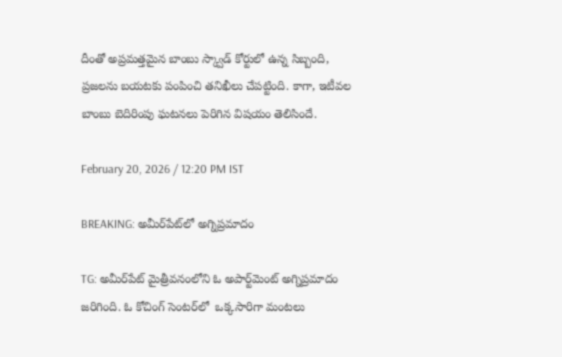దీంతో అప్రమత్తమైన బాంబు స్క్వాడ్ కోర్టులో ఉన్న సిబ్బంది, ప్రజలను బయటకు పంపించి తనిఖీలు చేపట్టింది. కాగా, ఇటీవల బాంబు బెదిరింపు ఘటనలు పెరిగిన విషయం తెలిసిందే.

February 20, 2026 / 12:20 PM IST

BREAKING: అమీర్‌పేట్‌లో అగ్నిప్రమాదం

TG: అమీర్‌పేట్ మైత్రీవనంలోని ఓ అపార్ట్‌మెంట్ అగ్నిప్రమాదం జరిగింది. ఓ కోచింగ్ సెంటర్‌లో  ఒక్కసారిగా మంటలు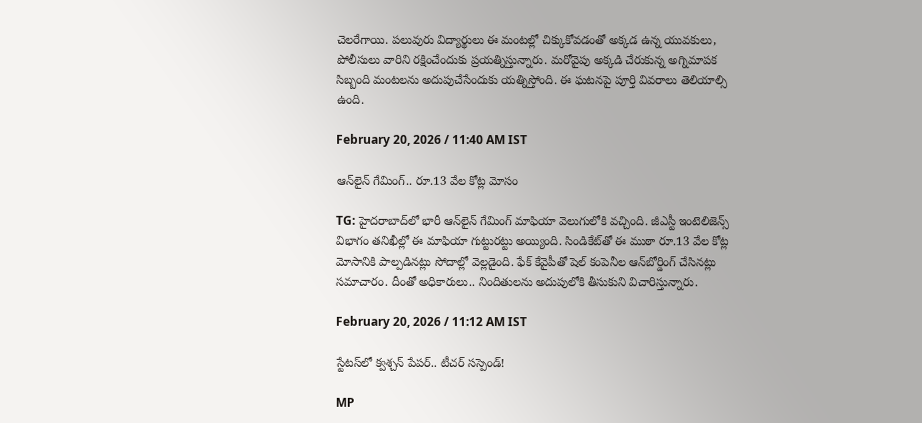చెలరేగాయి. పలువురు విద్యార్థులు ఈ మంటల్లో చిక్కుకోవడంతో అక్కడ ఉన్న యువకులు, పోలీసులు వారిని రక్షించేందుకు ప్రయత్నిస్తున్నారు. మరోవైపు అక్కడి చేరుకున్న అగ్నిమాపక సిబ్బంది మంటలను అదుపుచేసేందుకు యత్నిస్తోంది. ఈ ఘటనపై పూర్తి వివరాలు తెలియాల్సి ఉంది.

February 20, 2026 / 11:40 AM IST

ఆన్‌లైన్ గేమింగ్.. రూ.13 వేల కోట్ల మోసం

TG: హైదరాబాద్‌లో భారీ ఆన్‌లైన్ గేమింగ్ మాఫియా వెలుగులోకి వచ్చింది. జీఎస్టీ ఇంటెలిజెన్స్ విభాగం తనిఖీల్లో ఈ మాఫియా గుట్టురట్టు అయ్యింది. సిండికేట్‌తో ఈ ముఠా రూ.13 వేల కోట్ల మోసానికి పాల్పడినట్లు సోదాల్లో వెల్లడైంది. ఫేక్ కేవైపీతో షెల్ కంపెనీల ఆన్‌బోర్డింగ్ చేసినట్లు సమాచారం. దీంతో అధికారులు.. నిందితులను అదుపులోకి తీసుకుని విచారిస్తున్నారు.

February 20, 2026 / 11:12 AM IST

స్టేటస్‌లో క్వశ్చన్ పేపర్.. టీచర్ సస్పెండ్!

MP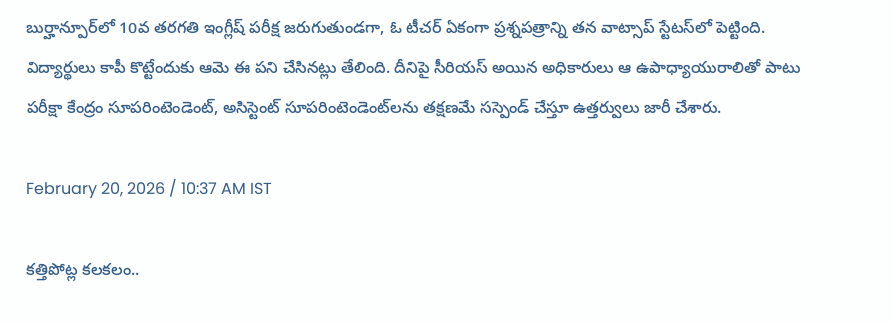బుర్హాన్పూర్‌లో 10వ తరగతి ఇంగ్లీష్ పరీక్ష జరుగుతుండగా, ఓ టీచర్ ఏకంగా ప్రశ్నపత్రాన్ని తన వాట్సాప్ స్టేటస్‌లో పెట్టింది. విద్యార్థులు కాపీ కొట్టేందుకు ఆమె ఈ పని చేసినట్లు తేలింది. దీనిపై సీరియస్ అయిన అధికారులు ఆ ఉపాధ్యాయురాలితో పాటు పరీక్షా కేంద్రం సూపరింటెండెంట్, అసిస్టెంట్ సూపరింటెండెంట్‌లను తక్షణమే సస్పెండ్ చేస్తూ ఉత్తర్వులు జారీ చేశారు.

February 20, 2026 / 10:37 AM IST

కత్తిపోట్ల కలకలం..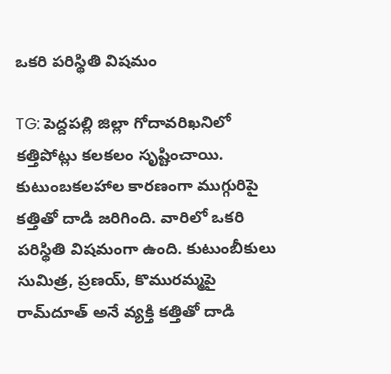ఒకరి పరిస్థితి విషమం

TG: పెద్దపల్లి జిల్లా గోదావరిఖనిలో కత్తిపోట్లు కలకలం సృష్టించాయి. కుటుంబకలహాల కారణంగా ముగ్గురిపై కత్తితో దాడి జరిగింది. వారిలో ఒకరి పరిస్థితి విషమంగా ఉంది. కుటుంబీకులు సుమిత్ర, ప్రణయ్, కొమురమ్మపై రామ్‌దూత్ అనే వ్యక్తి కత్తితో దాడి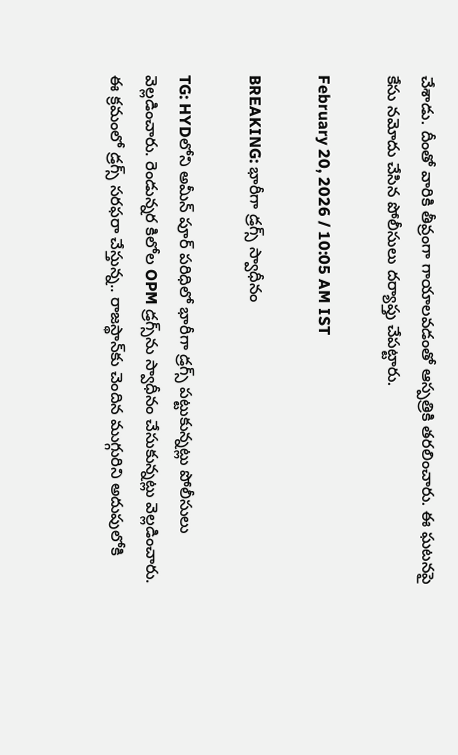చేశాడు. దీంతో వారికి తీవ్రంగా గాయాలవడంతో ఆస్పత్రికి తరలించారు. ఈ ఘటనపై కేసు నమోదు చేసిన పోలీసులు దర్యాప్తు చేపట్టారు.

February 20, 2026 / 10:05 AM IST

BREAKING: భారీగా డ్రగ్స్ స్వాధీనం

TG: HYDలోని అమీన్ పూర్ పరిధిలో భారీగా డ్రగ్స్ పట్టుకున్నట్లు పోలీసులు వెల్లడించారు. రెండున్నర కిలోల OPM డ్రగ్స్‌ను స్వాధీనం చేసుకున్నట్లు వెల్లడించారు. ఈ క్రమంలో డ్రగ్స్ సరఫరా చేస్తున్న.. రాజస్థాన్‌కు చెందిన ముగ్గురిని అదుపులోకి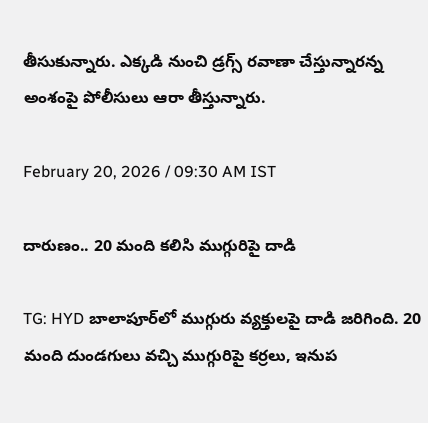తీసుకున్నారు. ఎక్కడి నుంచి డ్రగ్స్ రవాణా చేస్తున్నారన్న అంశంపై పోలీసులు ఆరా తీస్తున్నారు.

February 20, 2026 / 09:30 AM IST

దారుణం.. 20 మంది కలిసి ముగ్గురిపై దాడి

TG: HYD బాలాపూర్‌లో ముగ్గురు వ్యక్తులపై దాడి జరిగింది. 20 మంది దుండగులు వచ్చి ముగ్గురిపై కర్రలు, ఇనుప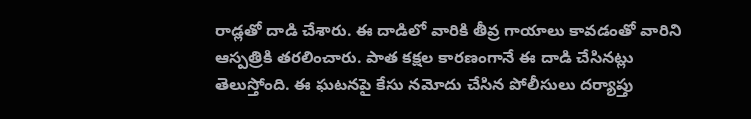రాడ్లతో దాడి చేశారు. ఈ దాడిలో వారికి తీవ్ర గాయాలు కావడంతో వారిని ఆస్పత్రికి తరలించారు. పాత కక్షల కారణంగానే ఈ దాడి చేసినట్లు తెలుస్తోంది. ఈ ఘటనపై కేసు నమోదు చేసిన పోలీసులు దర్యాప్తు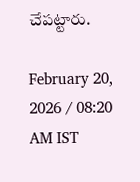చేపట్టారు.

February 20, 2026 / 08:20 AM IST